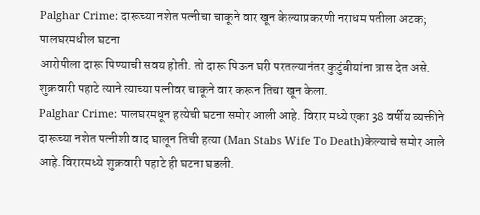Palghar Crime: दारूच्या नशेत पत्नीचा चाकूने वार खून केल्याप्रकरणी नराधम पतीला अटक; पालघरमधील घटना
आरोपीला दारू पिण्याची सवय होती. तो दारू पिऊन घरी परतल्यानंतर कुटुंबीयांना त्रास देत असे. शुक्रवारी पहाटे त्याने त्याच्या पत्नीवर चाकूने वार करून तिचा खून केला.
Palghar Crime: पालघरमधून हत्येची घटना समोर आली आहे. विरार मध्ये एका 38 वर्षीय व्यक्तीने दारूच्या नशेत पत्नीशी वाद घालून तिची हत्या (Man Stabs Wife To Death)केल्याचे समोर आले आहे.विरारमध्ये शुक्रवारी पहाटे ही घटना घडली.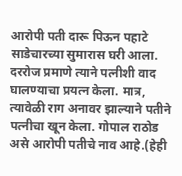आरोपी पती दारू पिऊन पहाटे साडेचारच्या सुमारास घरी आला. दररोज प्रमाणे त्याने पत्नीशी वाद घालण्याचा प्रयत्न केला. मात्र, त्यावेळी राग अनावर झाल्याने पतीने पत्नीचा खून केला. गोपाल राठोड असे आरोपी पतीचे नाव आहे.(हेही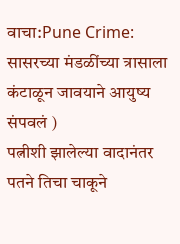वाचा:Pune Crime: सासरच्या मंडळींच्या त्रासाला कंटाळून जावयाने आयुष्य संपवलं )
पत्नीशी झालेल्या वादानंतर पतने तिचा चाकूने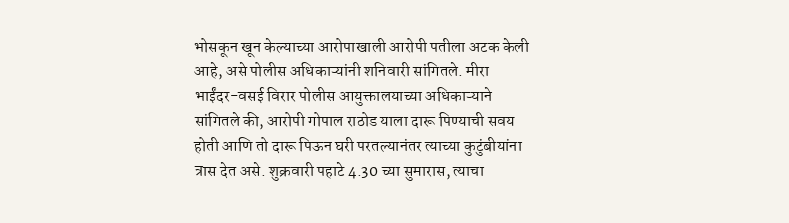भोसकून खून केल्याच्या आरोपाखाली आरोपी पतीला अटक केली आहे, असे पोलीस अधिकाऱ्यांनी शनिवारी सांगितले. मीरा भाईंदर-वसई विरार पोलीस आयुक्तालयाच्या अधिकाऱ्याने सांगितले की, आरोपी गोपाल राठोड याला दारू पिण्याची सवय होती आणि तो दारू पिऊन घरी परतल्यानंतर त्याच्या कुटुंबीयांना त्रास देत असे. शुक्रवारी पहाटे 4.30 च्या सुमारास, त्याचा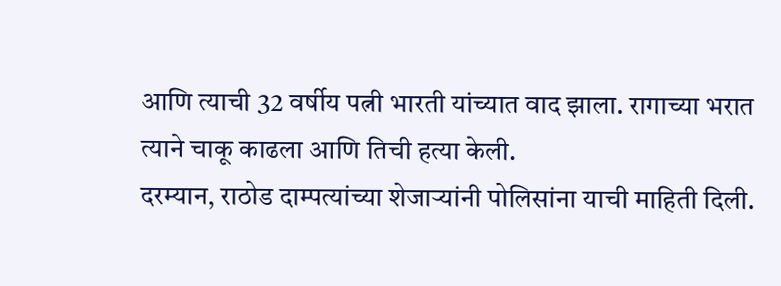आणि त्याची 32 वर्षीय पत्नी भारती यांच्यात वाद झाला. रागाच्या भरात त्याने चाकू काढला आणि तिची हत्या केली.
दरम्यान, राठोड दाम्पत्यांच्या शेजाऱ्यांनी पोलिसांना याची माहिती दिली.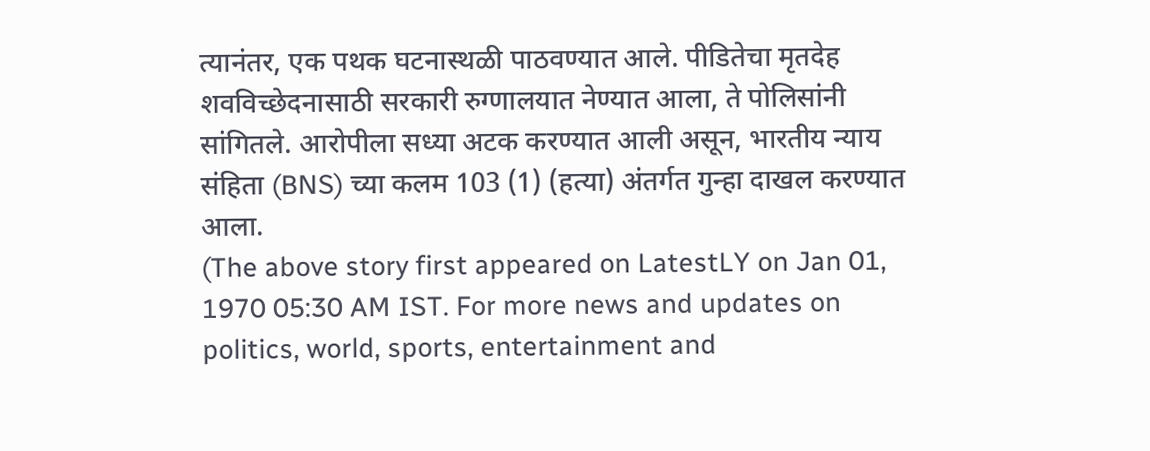त्यानंतर, एक पथक घटनास्थळी पाठवण्यात आले. पीडितेचा मृतदेह शवविच्छेदनासाठी सरकारी रुग्णालयात नेण्यात आला, ते पोलिसांनी सांगितले. आरोपीला सध्या अटक करण्यात आली असून, भारतीय न्याय संहिता (BNS) च्या कलम 103 (1) (हत्या) अंतर्गत गुन्हा दाखल करण्यात आला.
(The above story first appeared on LatestLY on Jan 01, 1970 05:30 AM IST. For more news and updates on politics, world, sports, entertainment and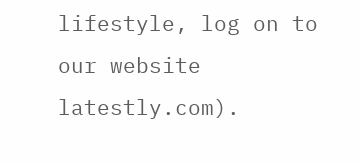lifestyle, log on to our website latestly.com).